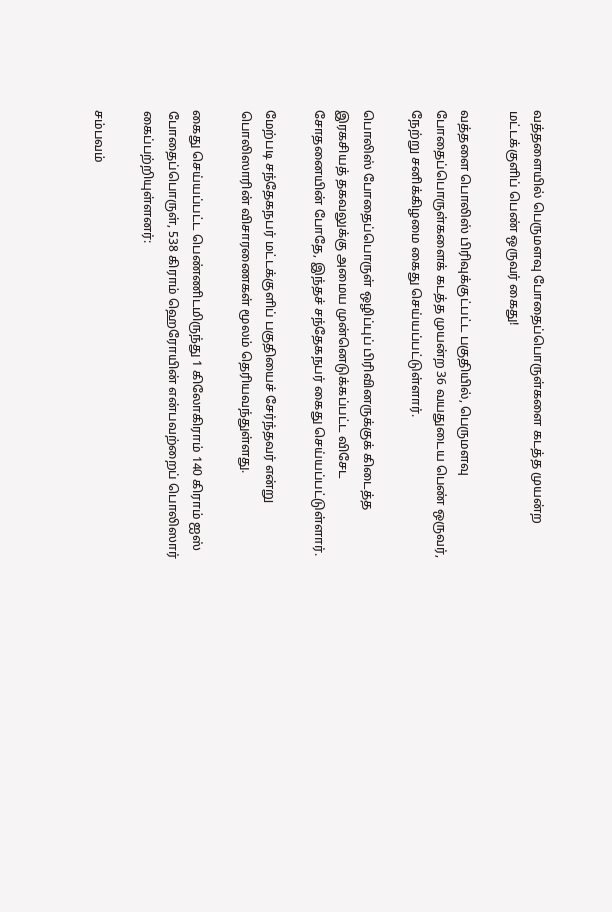வத்தளையில் பெருமளவு போதைப்பொருள்களை கடத்த முயன்ற மட்டக்குளிப் பெண் ஒருவர் கைது!

வத்தளை பொலிஸ் பிரிவுக்குட்பட்ட பகுதியில், பெருமளவு போதைப்பொருள்களைக் கடத்த முயன்ற 36 வயதுடைய பெண் ஒருவர், நேற்று சனிக்கிழமை கைது செய்யப்பட்டுள்ளார்.

பொலிஸ் போதைப்பொருள் ஒழிப்புப் பிரிவினருக்குக் கிடைத்த இரகசியத் தகவலுக்கு அமைய முன்னெடுக்கப்பட்ட விசேட சோதனையின் போதே, இந்தச் சந்தேகநபர் கைது செய்யப்பட்டுள்ளார்.

மேற்படி சந்தேகநபர் மட்டக்குளிப் பகுதியைச் சேர்ந்தவர் என்று பொலிஸாரின் விசாரணைகள் மூலம் தெரியவந்துள்ளது.

கைது செய்யப்பட்ட பெண்ணிடமிருந்து 1 கிலோகிராம் 140 கிராம் ஐஸ் போதைப்பொருள், 538 கிராம் ஹெரோயின் என்பவற்றைப் பொலிஸார் கைப்பற்றியுள்ளனர்:

சம்பவம்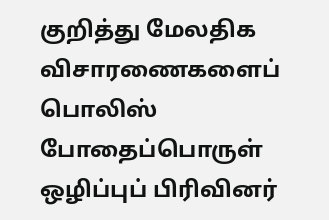குறித்து மேலதிக விசாரணைகளைப் பொலிஸ் போதைப்பொருள் ஒழிப்புப் பிரிவினர்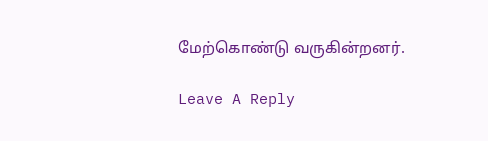மேற்கொண்டு வருகின்றனர்.

Leave A Reply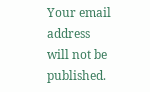Your email address will not be published.